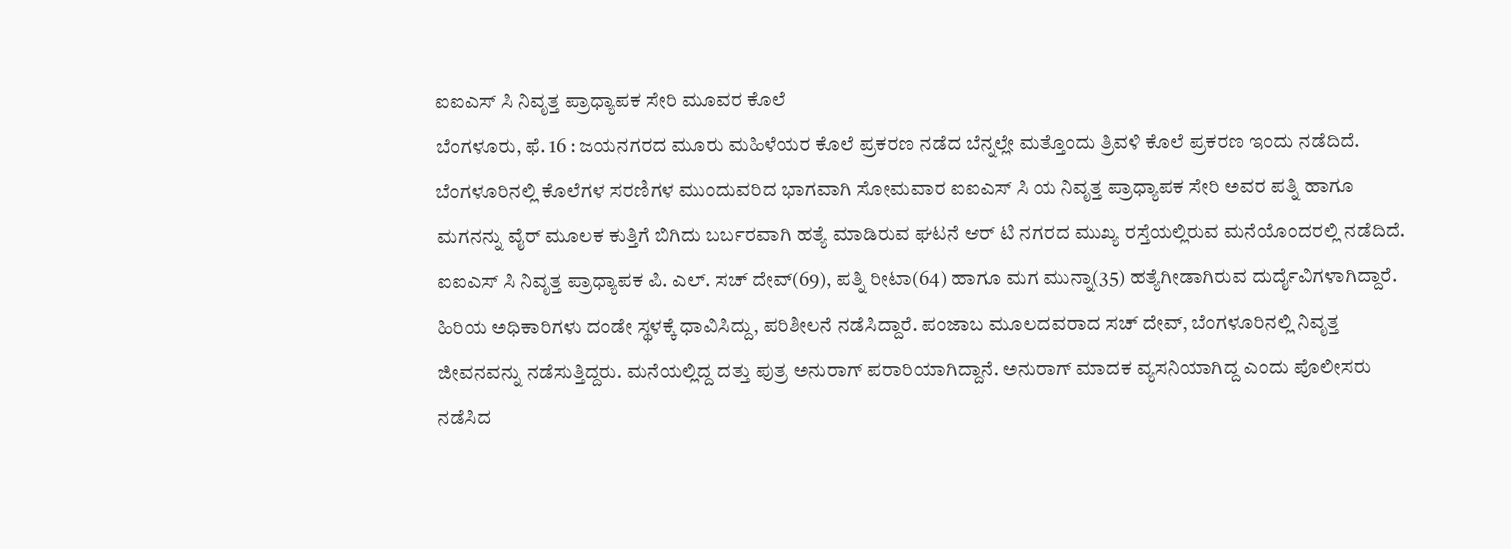ಐಐಎಸ್ ಸಿ ನಿವೃತ್ತ ಪ್ರಾಧ್ಯಾಪಕ ಸೇರಿ ಮೂವರ ಕೊಲೆ
ಬೆಂಗಳೂರು, ಫೆ. 16 : ಜಯನಗರದ ಮೂರು ಮಹಿಳೆಯರ ಕೊಲೆ ಪ್ರಕರಣ ನಡೆದ ಬೆನ್ನಲ್ಲೇ ಮತ್ತೊಂದು ತ್ರಿವಳಿ ಕೊಲೆ ಪ್ರಕರಣ ಇಂದು ನಡೆದಿದೆ. ಬೆಂಗಳೂರಿನಲ್ಲಿ ಕೊಲೆಗಳ ಸರಣಿಗಳ ಮುಂದುವರಿದ ಭಾಗವಾಗಿ ಸೋಮವಾರ ಐಐಎಸ್ ಸಿ ಯ ನಿವೃತ್ತ ಪ್ರಾಧ್ಯಾಪಕ ಸೇರಿ ಅವರ ಪತ್ನಿ ಹಾಗೂ ಮಗನನ್ನು ವೈರ್ ಮೂಲಕ ಕುತ್ತಿಗೆ ಬಿಗಿದು ಬರ್ಬರವಾಗಿ ಹತ್ಯೆ ಮಾಡಿರುವ ಘಟನೆ ಆರ್ ಟಿ ನಗರದ ಮುಖ್ಯ ರಸ್ತೆಯಲ್ಲಿರುವ ಮನೆಯೊಂದರಲ್ಲಿ ನಡೆದಿದೆ.
ಐಐಎಸ್ ಸಿ ನಿವೃತ್ತ ಪ್ರಾಧ್ಯಾಪಕ ಪಿ. ಎಲ್. ಸಚ್ ದೇವ್(69), ಪತ್ನಿ ರೀಟಾ(64) ಹಾಗೂ ಮಗ ಮುನ್ನಾ(35) ಹತ್ಯೆಗೀಡಾಗಿರುವ ದುರ್ದೈವಿಗಳಾಗಿದ್ದಾರೆ. ಹಿರಿಯ ಅಧಿಕಾರಿಗಳು ದಂಡೇ ಸ್ಥಳಕ್ಕೆ ಧಾವಿಸಿದ್ದು, ಪರಿಶೀಲನೆ ನಡೆಸಿದ್ದಾರೆ. ಪಂಜಾಬ ಮೂಲದವರಾದ ಸಚ್ ದೇವ್, ಬೆಂಗಳೂರಿನಲ್ಲಿ ನಿವೃತ್ತ ಜೀವನವನ್ನು ನಡೆಸುತ್ತಿದ್ದರು. ಮನೆಯಲ್ಲಿದ್ದ ದತ್ತು ಪುತ್ರ ಅನುರಾಗ್ ಪರಾರಿಯಾಗಿದ್ದಾನೆ. ಅನುರಾಗ್ ಮಾದಕ ವ್ಯಸನಿಯಾಗಿದ್ದ ಎಂದು ಪೊಲೀಸರು ನಡೆಸಿದ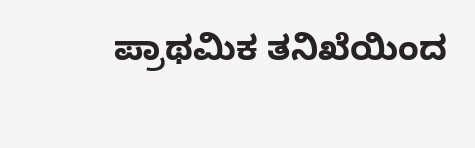ಪ್ರಾಥಮಿಕ ತನಿಖೆಯಿಂದ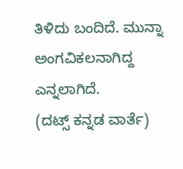ತಿಳಿದು ಬಂದಿದೆ. ಮುನ್ನಾ ಅಂಗವಿಕಲನಾಗಿದ್ದ ಎನ್ನಲಾಗಿದೆ.
(ದಟ್ಸ್ ಕನ್ನಡ ವಾರ್ತೆ)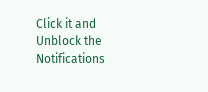Click it and Unblock the Notifications